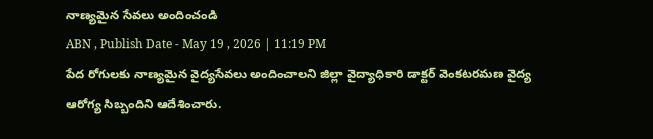నాణ్యమైన సేవలు అందించండి
ABN , Publish Date - May 19 , 2026 | 11:19 PM
పేద రోగులకు నాణ్యమైన వైద్యసేవలు అందించాలని జిల్లా వైద్యాధికారి డాక్టర్ వెంకటరమణ వైద్య ఆరోగ్య సిబ్బందిని ఆదేశించారు.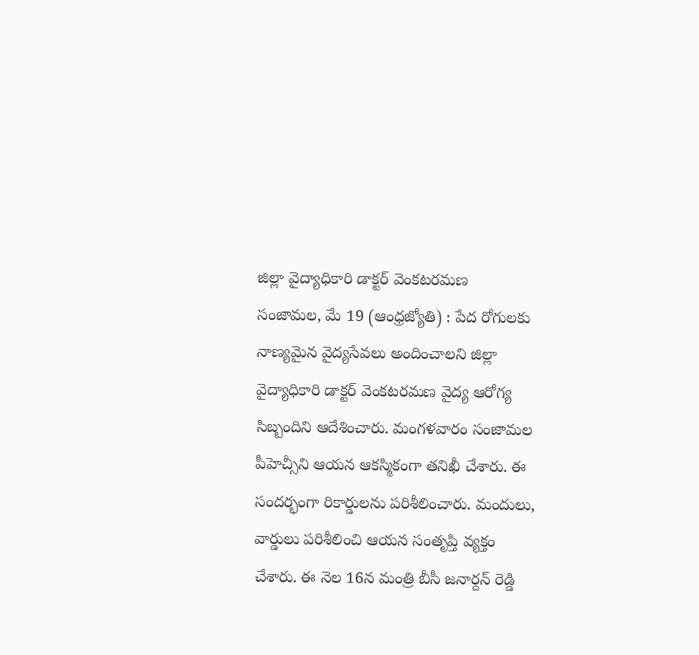జిల్లా వైద్యాధికారి డాక్టర్ వెంకటరమణ
సంజామల, మే 19 (ఆంధ్రజ్యోతి) : పేద రోగులకు నాణ్యమైన వైద్యసేవలు అందించాలని జిల్లా వైద్యాధికారి డాక్టర్ వెంకటరమణ వైద్య ఆరోగ్య సిబ్బందిని ఆదేశించారు. మంగళవారం సంజామల పీహెచ్సీని ఆయన ఆకస్మికంగా తనిఖీ చేశారు. ఈ సందర్భంగా రికార్డులను పరిశీలించారు. మందులు, వార్డులు పరిశీలించి ఆయన సంతృప్తి వ్యక్తం చేశారు. ఈ నెల 16న మంత్రి బీసీ జనార్దన్ రెడ్డి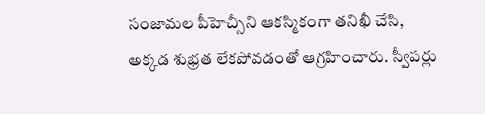సంజామల పీహెచ్సీని ఆకస్మికంగా తనిఖీ చేసి, అక్కడ శుభ్రత లేకపోవడంతో ఆగ్రహించారు. స్వీపర్లు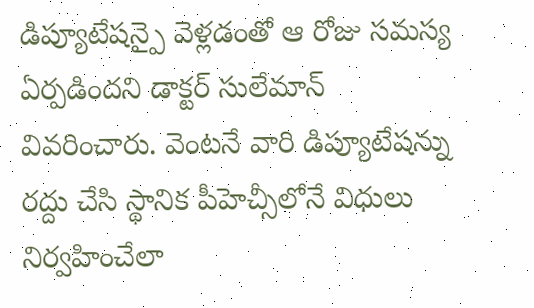డిప్యూటేషన్పై వెళ్లడంతో ఆ రోజు సమస్య ఏర్పడిందని డాక్టర్ సులేమాన్ వివరించారు. వెంటనే వారి డిప్యూటేషన్ను రద్దు చేసి స్థానిక పీహెచ్సీలోనే విధులు నిర్వహించేలా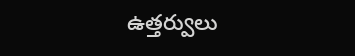ఉత్తర్వులు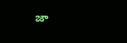జా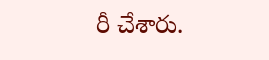రీ చేశారు.